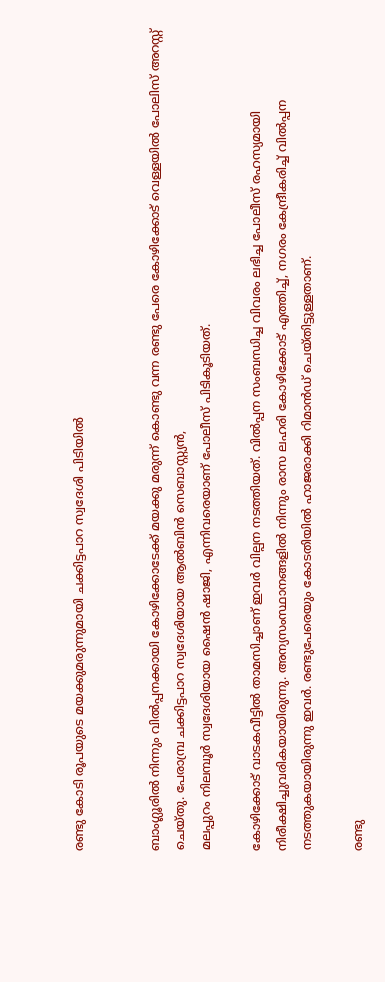രണ്ടു കോടി രൂപയുടെ മയക്കുമരുന്നുമായി ചക്കിട്ടപാറ സ്വദേശി പിടിയില്‍


ബാംഗ്ലൂരില്‍ നിന്നും വില്‍പ്പനക്കായി കോഴിക്കോടേക്ക് മയക്കു മരുന്ന് കൊണ്ടു വന്ന രണ്ടു പേരെ കോഴിക്കോട് വെള്ളയില്‍ പോലിസ് അറസ്റ്റ് ചെയ്തു. പേരാമ്പ്ര ചക്കിട്ടപാറ സ്വദേശിയായ ആല്‍ബിന്‍ സെബാസ്റ്റ്യന്‍,
മലപ്പുറം നിലമ്പൂര്‍ സ്വദേശിയായ ഷൈന്‍ ഷാജി, എന്നിവരെയാണ് പോലീസ് പിടികൂടിയത്.

കോഴിക്കോട് വാടകവീട്ടില്‍ താമസിച്ചാണ് ഇവര്‍ വില്പന നടത്തിയത്. വില്‍പ്പന സംബന്ധിച്ച വിവരം ലഭിച്ച പോലീസ് രഹസ്യമായി നിരീക്ഷിച്ചുവരികയായിരുന്നു. അന്യസംസ്ഥാനങ്ങളില്‍ നിന്നും രാസ ലഹരി കോഴിക്കോട് എത്തിച്ച്, നഗരം കേന്ദ്രീകരിച്ച് വില്‍പ്പന നടത്തുകയായിരുന്നു ഇവര്‍. രണ്ടുപേരെയും കോടതിയില്‍ ഹാജരാക്കി റിമാന്‍ഡ് ചെയ്തിട്ടുള്ളതാണ്.

രണ്ടു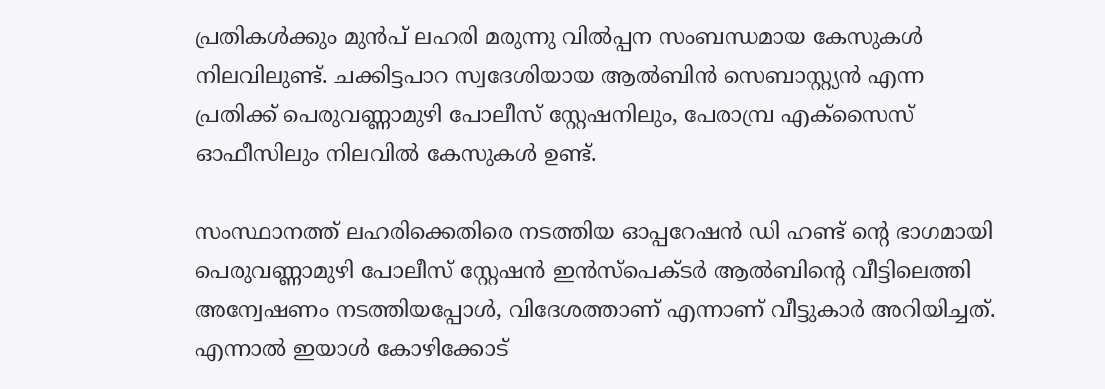പ്രതികള്‍ക്കും മുന്‍പ് ലഹരി മരുന്നു വില്‍പ്പന സംബന്ധമായ കേസുകള്‍ നിലവിലുണ്ട്. ചക്കിട്ടപാറ സ്വദേശിയായ ആല്‍ബിന്‍ സെബാസ്റ്റ്യന്‍ എന്ന പ്രതിക്ക് പെരുവണ്ണാമുഴി പോലീസ് സ്റ്റേഷനിലും, പേരാമ്പ്ര എക്‌സൈസ് ഓഫീസിലും നിലവില്‍ കേസുകള്‍ ഉണ്ട്.

സംസ്ഥാനത്ത് ലഹരിക്കെതിരെ നടത്തിയ ഓപ്പറേഷന്‍ ഡി ഹണ്ട് ന്റെ ഭാഗമായി പെരുവണ്ണാമുഴി പോലീസ് സ്റ്റേഷന്‍ ഇന്‍സ്‌പെക്ടര്‍ ആല്‍ബിന്റെ വീട്ടിലെത്തി അന്വേഷണം നടത്തിയപ്പോള്‍, വിദേശത്താണ് എന്നാണ് വീട്ടുകാര്‍ അറിയിച്ചത്. എന്നാല്‍ ഇയാള്‍ കോഴിക്കോട്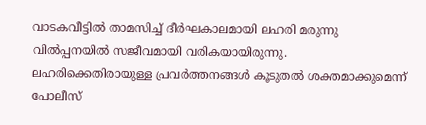വാടകവീട്ടില്‍ താമസിച്ച് ദീര്‍ഘകാലമായി ലഹരി മരുന്നു വില്‍പ്പനയില്‍ സജീവമായി വരികയായിരുന്നു. ലഹരിക്കെതിരായുള്ള പ്രവര്‍ത്തനങ്ങള്‍ കൂടുതല്‍ ശക്തമാക്കുമെന്ന് പോലീസ്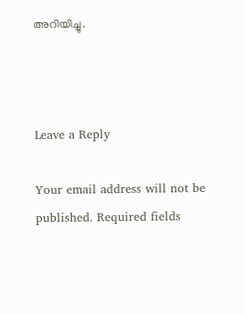അറിയിച്ചു.



Leave a Reply

Your email address will not be published. Required fields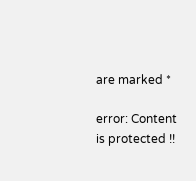are marked *

error: Content is protected !!